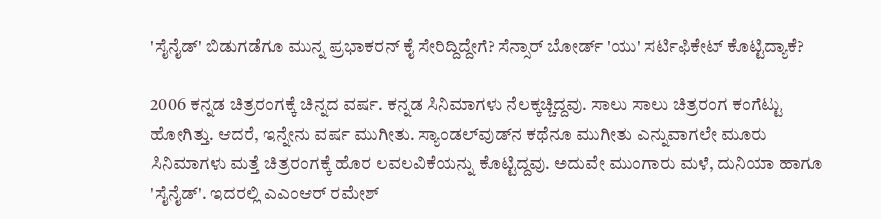'ಸೈನೈಡ್' ಬಿಡುಗಡೆಗೂ ಮುನ್ನ ಪ್ರಭಾಕರನ್ ಕೈ ಸೇರಿದ್ದಿದ್ದೇಗೆ? ಸೆನ್ಸಾರ್ ಬೋರ್ಡ್ 'ಯು' ಸರ್ಟಿಫಿಕೇಟ್ ಕೊಟ್ಟಿದ್ಯಾಕೆ?

2006 ಕನ್ನಡ ಚಿತ್ರರಂಗಕ್ಕೆ ಚಿನ್ನದ ವರ್ಷ. ಕನ್ನಡ ಸಿನಿಮಾಗಳು ನೆಲಕ್ಕಚ್ಚಿದ್ದವು. ಸಾಲು ಸಾಲು ಚಿತ್ರರಂಗ ಕಂಗೆಟ್ಟು ಹೋಗಿತ್ತು. ಆದರೆ, ಇನ್ನೇನು ವರ್ಷ ಮುಗೀತು. ಸ್ಯಾಂಡಲ್‌ವುಡ್‌ನ ಕಥೆನೂ ಮುಗೀತು ಎನ್ನುವಾಗಲೇ ಮೂರು ಸಿನಿಮಾಗಳು ಮತ್ತೆ ಚಿತ್ರರಂಗಕ್ಕೆ ಹೊರ ಲವಲವಿಕೆಯನ್ನು ಕೊಟ್ಟಿದ್ದವು. ಅದುವೇ ಮುಂಗಾರು ಮಳೆ, ದುನಿಯಾ ಹಾಗೂ 'ಸೈನೈಡ್'. ಇದರಲ್ಲಿ ಎಎಂಆರ್ ರಮೇಶ್‌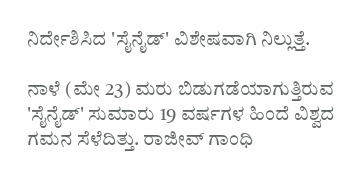ನಿರ್ದೇಶಿಸಿದ 'ಸೈನೈಡ್' ವಿಶೇಷವಾಗಿ ನಿಲ್ಲುತ್ತೆ.

ನಾಳೆ (ಮೇ 23) ಮರು ಬಿಡುಗಡೆಯಾಗುತ್ತಿರುವ 'ಸೈನೈಡ್' ಸುಮಾರು 19 ವರ್ಷಗಳ ಹಿಂದೆ ವಿಶ್ವದ ಗಮನ ಸೆಳೆದಿತ್ತು. ರಾಜೀವ್ ಗಾಂಧಿ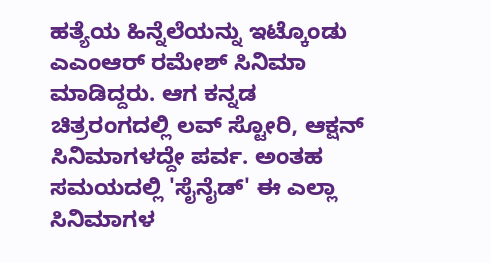ಹತ್ಯೆಯ ಹಿನ್ನೆಲೆಯನ್ನು ಇಟ್ಕೊಂಡು ಎಎಂಆರ್‌ ರಮೇಶ್ ಸಿನಿಮಾ ಮಾಡಿದ್ದರು. ಆಗ ಕನ್ನಡ ಚಿತ್ರರಂಗದಲ್ಲಿ ಲವ್‌ ಸ್ಟೋರಿ, ಆಕ್ಷನ್‌ ಸಿನಿಮಾಗಳದ್ದೇ ಪರ್ವ. ಅಂತಹ ಸಮಯದಲ್ಲಿ 'ಸೈನೈಡ್' ಈ ಎಲ್ಲಾ ಸಿನಿಮಾಗಳ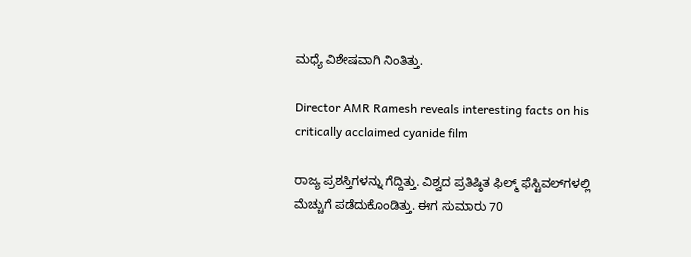ಮಧ್ಯೆ ವಿಶೇಷವಾಗಿ ನಿಂತಿತ್ತು.

Director AMR Ramesh reveals interesting facts on his critically acclaimed cyanide film

ರಾಜ್ಯ ಪ್ರಶಸ್ತಿಗಳನ್ನು ಗೆದ್ದಿತ್ತು. ವಿಶ್ವದ ಪ್ರತಿಷ್ಠಿತ ಫಿಲ್ಮ್ ಫೆಸ್ಟಿವಲ್‌ಗಳಲ್ಲಿ ಮೆಚ್ಚುಗೆ ಪಡೆದುಕೊಂಡಿತ್ತು. ಈಗ ಸುಮಾರು 70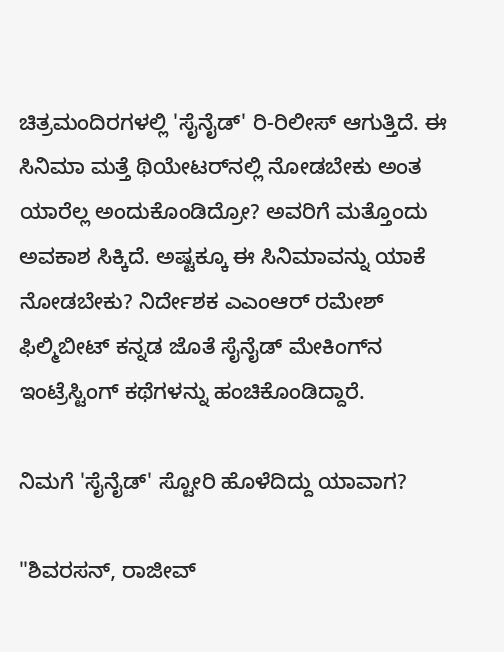ಚಿತ್ರಮಂದಿರಗಳಲ್ಲಿ 'ಸೈನೈಡ್' ರಿ-ರಿಲೀಸ್ ಆಗುತ್ತಿದೆ. ಈ ಸಿನಿಮಾ ಮತ್ತೆ ಥಿಯೇಟರ್‌ನಲ್ಲಿ ನೋಡಬೇಕು ಅಂತ ಯಾರೆಲ್ಲ ಅಂದುಕೊಂಡಿದ್ರೋ? ಅವರಿಗೆ ಮತ್ತೊಂದು ಅವಕಾಶ ಸಿಕ್ಕಿದೆ. ಅಷ್ಟಕ್ಕೂ ಈ ಸಿನಿಮಾವನ್ನು ಯಾಕೆ ನೋಡಬೇಕು? ನಿರ್ದೇಶಕ ಎಎಂಆರ್ ರಮೇಶ್ ಫಿಲ್ಮಿಬೀಟ್ ಕನ್ನಡ ಜೊತೆ ಸೈನೈಡ್ ಮೇಕಿಂಗ್‌ನ ಇಂಟ್ರೆಸ್ಟಿಂಗ್ ಕಥೆಗಳನ್ನು ಹಂಚಿಕೊಂಡಿದ್ದಾರೆ.

ನಿಮಗೆ 'ಸೈನೈಡ್' ಸ್ಟೋರಿ ಹೊಳೆದಿದ್ದು ಯಾವಾಗ?

"ಶಿವರಸನ್, ರಾಜೀವ್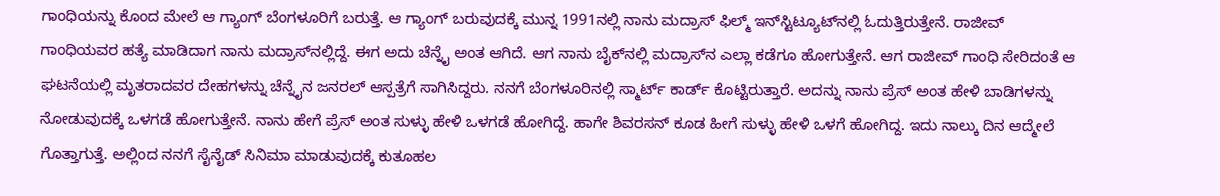ಗಾಂಧಿಯನ್ನು ಕೊಂದ ಮೇಲೆ ಆ ಗ್ಯಾಂಗ್ ಬೆಂಗಳೂರಿಗೆ ಬರುತ್ತೆ. ಆ ಗ್ಯಾಂಗ್ ಬರುವುದಕ್ಕೆ ಮುನ್ನ 1991ನಲ್ಲಿ ನಾನು ಮದ್ರಾಸ್ ಫಿಲ್ಮ್ ಇನ್‌ಸ್ಟಿಟ್ಯೂಟ್‌ನಲ್ಲಿ ಓದುತ್ತಿರುತ್ತೇನೆ. ರಾಜೀವ್ ಗಾಂಧಿಯವರ ಹತ್ಯೆ ಮಾಡಿದಾಗ ನಾನು ಮದ್ರಾಸ್‌ನಲ್ಲಿದ್ದೆ. ಈಗ ಅದು ಚೆನ್ನೈ ಅಂತ ಆಗಿದೆ. ಆಗ ನಾನು ಬೈಕ್‌ನಲ್ಲಿ ಮದ್ರಾಸ್‌ನ ಎಲ್ಲಾ ಕಡೆಗೂ ಹೋಗುತ್ತೇನೆ. ಆಗ ರಾಜೀವ್ ಗಾಂಧಿ ಸೇರಿದಂತೆ ಆ ಘಟನೆಯಲ್ಲಿ ಮೃತರಾದವರ ದೇಹಗಳನ್ನು ಚೆನ್ನೈನ ಜನರಲ್ ಆಸ್ಪತ್ರೆಗೆ ಸಾಗಿಸಿದ್ದರು. ನನಗೆ ಬೆಂಗಳೂರಿನಲ್ಲಿ ಸ್ಮಾರ್ಟ್ ಕಾರ್ಡ್ ಕೊಟ್ಟಿರುತ್ತಾರೆ. ಅದನ್ನು ನಾನು ಪ್ರೆಸ್ ಅಂತ ಹೇಳಿ ಬಾಡಿಗಳನ್ನು ನೋಡುವುದಕ್ಕೆ ಒಳಗಡೆ ಹೋಗುತ್ತೇನೆ. ನಾನು ಹೇಗೆ ಪ್ರೆಸ್ ಅಂತ ಸುಳ್ಳು ಹೇಳಿ ಒಳಗಡೆ ಹೋಗಿದ್ದೆ. ಹಾಗೇ ಶಿವರಸನ್ ಕೂಡ ಹೀಗೆ ಸುಳ್ಳು ಹೇಳಿ ಒಳಗೆ ಹೋಗಿದ್ದ. ಇದು ನಾಲ್ಕು ದಿನ ಆದ್ಮೇಲೆ ಗೊತ್ತಾಗುತ್ತೆ. ಅಲ್ಲಿಂದ ನನಗೆ ಸೈನೈಡ್ ಸಿನಿಮಾ ಮಾಡುವುದಕ್ಕೆ ಕುತೂಹಲ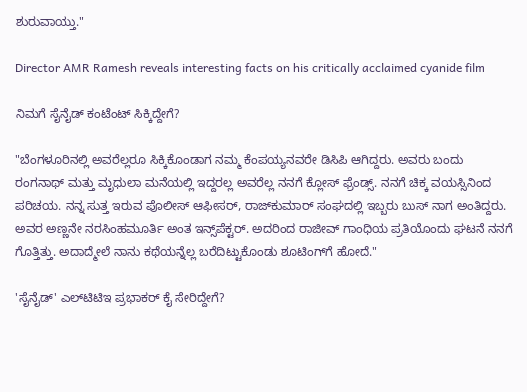ಶುರುವಾಯ್ತು."

Director AMR Ramesh reveals interesting facts on his critically acclaimed cyanide film

ನಿಮಗೆ ಸೈನೈಡ್‌ ಕಂಟೆಂಟ್ ಸಿಕ್ಕಿದ್ದೇಗೆ?

"ಬೆಂಗಳೂರಿನಲ್ಲಿ ಅವರೆಲ್ಲರೂ ಸಿಕ್ಕಿಕೊಂಡಾಗ ನಮ್ಮ ಕೆಂಪಯ್ಯನವರೇ ಡಿಸಿಪಿ ಆಗಿದ್ದರು. ಅವರು ಬಂದು ರಂಗನಾಥ್ ಮತ್ತು ಮೃಧುಲಾ ಮನೆಯಲ್ಲಿ ಇದ್ದರಲ್ಲ ಅವರೆಲ್ಲ ನನಗೆ ಕ್ಲೋಸ್ ಫ್ರೆಂಡ್ಸ್. ನನಗೆ ಚಿಕ್ಕ ವಯಸ್ಸಿನಿಂದ ಪರಿಚಯ. ನನ್ನ ಸುತ್ತ ಇರುವ ಪೊಲೀಸ್ ಆಫೀಸರ್, ರಾಜ್‌ಕುಮಾರ್ ಸಂಘದಲ್ಲಿ ಇಬ್ಬರು ಬುಸ್ ನಾಗ ಅಂತಿದ್ದರು. ಅವರ ಅಣ್ಣನೇ ನರಸಿಂಹಮೂರ್ತಿ ಅಂತ ಇನ್ಸ್‌ಪೆಕ್ಟರ್. ಅದರಿಂದ ರಾಜೀವ್ ಗಾಂಧಿಯ ಪ್ರತಿಯೊಂದು ಘಟನೆ ನನಗೆ ಗೊತ್ತಿತ್ತು. ಅದಾದ್ಮೇಲೆ ನಾನು ಕಥೆಯನ್ನೆಲ್ಲ ಬರೆದಿಟ್ಟುಕೊಂಡು ಶೂಟಿಂಗ್‌ಗೆ ಹೋದೆ."

'ಸೈನೈಡ್' ಎಲ್‌ಟಿಟಿಇ ಪ್ರಭಾಕರ್ ಕೈ ಸೇರಿದ್ದೇಗೆ?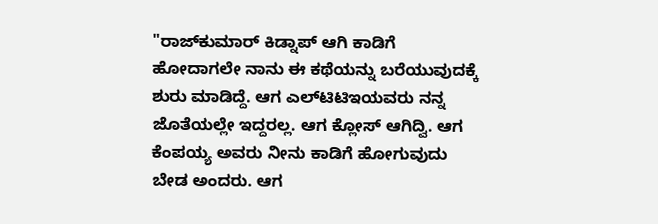"ರಾಜ್‌ಕುಮಾರ್ ಕಿಡ್ನಾಪ್ ಆಗಿ ಕಾಡಿಗೆ ಹೋದಾಗಲೇ ನಾನು ಈ ಕಥೆಯನ್ನು ಬರೆಯುವುದಕ್ಕೆ ಶುರು ಮಾಡಿದ್ದೆ. ಆಗ ಎಲ್‌ಟಿಟಿಇಯವರು ನನ್ನ ಜೊತೆಯಲ್ಲೇ ಇದ್ದರಲ್ಲ. ಆಗ ಕ್ಲೋಸ್ ಆಗಿದ್ವಿ. ಆಗ ಕೆಂಪಯ್ಯ ಅವರು ನೀನು ಕಾಡಿಗೆ ಹೋಗುವುದು ಬೇಡ ಅಂದರು. ಆಗ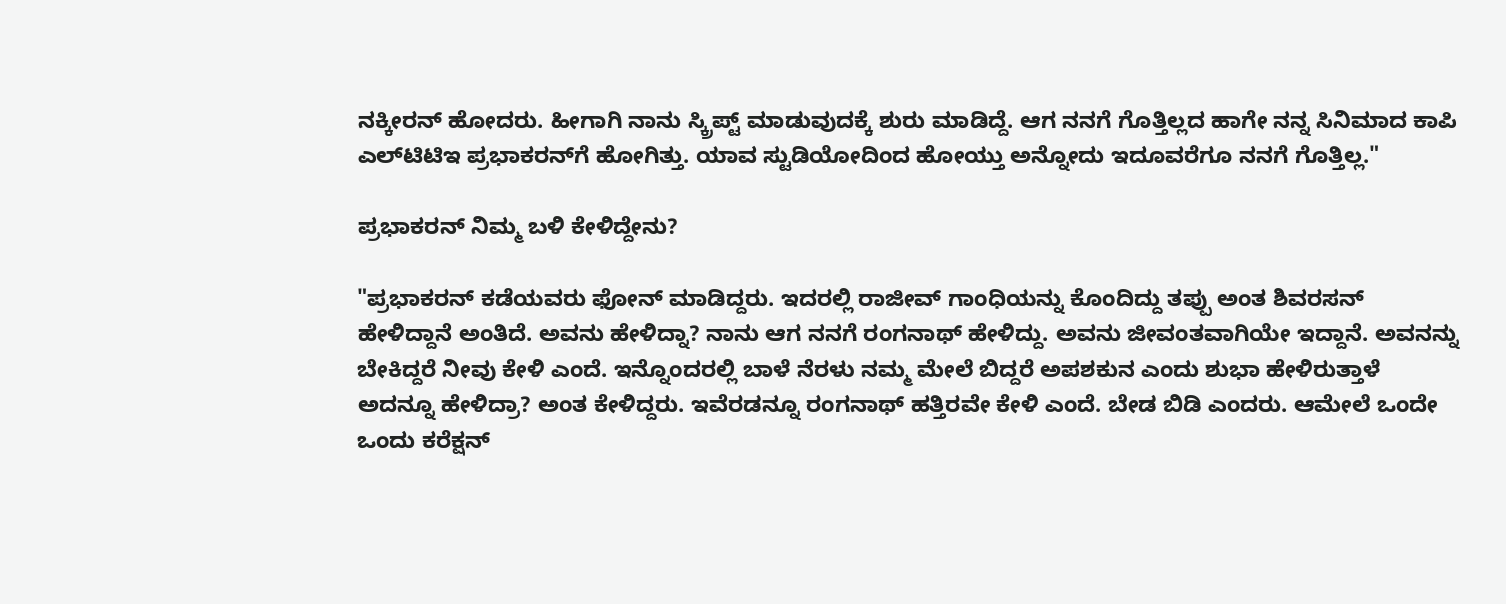ನಕ್ಕೀರನ್ ಹೋದರು. ಹೀಗಾಗಿ ನಾನು ಸ್ಕ್ರಿಪ್ಟ್ ಮಾಡುವುದಕ್ಕೆ ಶುರು ಮಾಡಿದ್ದೆ. ಆಗ ನನಗೆ ಗೊತ್ತಿಲ್ಲದ ಹಾಗೇ ನನ್ನ ಸಿನಿಮಾದ ಕಾಪಿ ಎಲ್‌ಟಿಟಿಇ ಪ್ರಭಾಕರನ್‌ಗೆ ಹೋಗಿತ್ತು. ಯಾವ ಸ್ಟುಡಿಯೋದಿಂದ ಹೋಯ್ತು ಅನ್ನೋದು ಇದೂವರೆಗೂ ನನಗೆ ಗೊತ್ತಿಲ್ಲ."

ಪ್ರಭಾಕರನ್ ನಿಮ್ಮ ಬಳಿ ಕೇಳಿದ್ದೇನು?

"ಪ್ರಭಾಕರನ್ ಕಡೆಯವರು ಫೋನ್ ಮಾಡಿದ್ದರು. ಇದರಲ್ಲಿ ರಾಜೀವ್ ಗಾಂಧಿಯನ್ನು ಕೊಂದಿದ್ದು ತಪ್ಪು ಅಂತ ಶಿವರಸನ್ ಹೇಳಿದ್ದಾನೆ ಅಂತಿದೆ. ಅವನು ಹೇಳಿದ್ನಾ? ನಾನು ಆಗ ನನಗೆ ರಂಗನಾಥ್ ಹೇಳಿದ್ದು. ಅವನು ಜೀವಂತವಾಗಿಯೇ ಇದ್ದಾನೆ. ಅವನನ್ನು ಬೇಕಿದ್ದರೆ ನೀವು ಕೇಳಿ ಎಂದೆ. ಇನ್ನೊಂದರಲ್ಲಿ ಬಾಳೆ ನೆರಳು ನಮ್ಮ ಮೇಲೆ ಬಿದ್ದರೆ ಅಪಶಕುನ ಎಂದು ಶುಭಾ ಹೇಳಿರುತ್ತಾಳೆ ಅದನ್ನೂ ಹೇಳಿದ್ರಾ? ಅಂತ ಕೇಳಿದ್ದರು. ಇವೆರಡನ್ನೂ ರಂಗನಾಥ್ ಹತ್ತಿರವೇ ಕೇಳಿ ಎಂದೆ. ಬೇಡ ಬಿಡಿ ಎಂದರು. ಆಮೇಲೆ ಒಂದೇ ಒಂದು ಕರೆಕ್ಷನ್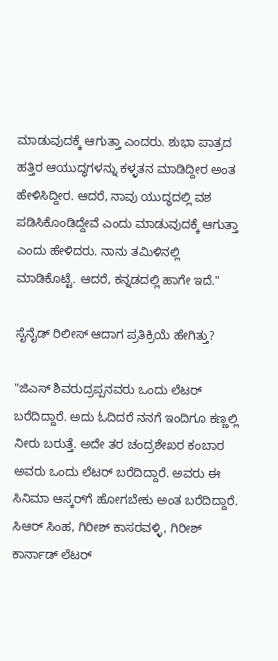ಮಾಡುವುದಕ್ಕೆ ಆಗುತ್ತಾ ಎಂದರು. ಶುಭಾ ಪಾತ್ರದ ಹತ್ತಿರ ಆಯುದ್ಧಗಳನ್ನು ಕಳ್ಳತನ ಮಾಡಿದ್ದೀರ ಅಂತ ಹೇಳಿಸಿದ್ದೀರ. ಆದರೆ, ನಾವು ಯುದ್ಧದಲ್ಲಿ ವಶ ಪಡಿಸಿಕೊಂಡಿದ್ದೇವೆ ಎಂದು ಮಾಡುವುದಕ್ಕೆ ಆಗುತ್ತಾ ಎಂದು ಹೇಳಿದರು. ನಾನು ತಮಿಳಿನಲ್ಲಿ ಮಾಡಿಕೊಟ್ಟೆ. ಆದರೆ, ಕನ್ನಡದಲ್ಲಿ ಹಾಗೇ ಇದೆ."

ಸೈನೈಡ್‌ ರಿಲೀಸ್ ಆದಾಗ ಪ್ರತಿಕ್ರಿಯೆ ಹೇಗಿತ್ತು?

"ಜಿಎಸ್ ಶಿವರುದ್ರಪ್ಪನವರು ಒಂದು ಲೆಟರ್ ಬರೆದಿದ್ದಾರೆ. ಅದು ಓದಿದರೆ ನನಗೆ ಇಂದಿಗೂ ಕಣ್ಣಲ್ಲಿ ನೀರು ಬರುತ್ತೆ. ಅದೇ ತರ ಚಂದ್ರಶೇಖರ ಕಂಬಾರ ಅವರು ಒಂದು ಲೆಟರ್ ಬರೆದಿದ್ದಾರೆ. ಅವರು ಈ ಸಿನಿಮಾ ಆಸ್ಕರ್‌ಗೆ ಹೋಗಬೇಕು ಅಂತ ಬರೆದಿದ್ದಾರೆ. ಸಿಆರ್ ಸಿಂಹ, ಗಿರೀಶ್ ಕಾಸರವಳ್ಳಿ, ಗಿರೀಶ್ ಕಾರ್ನಾಡ್ ಲೆಟರ್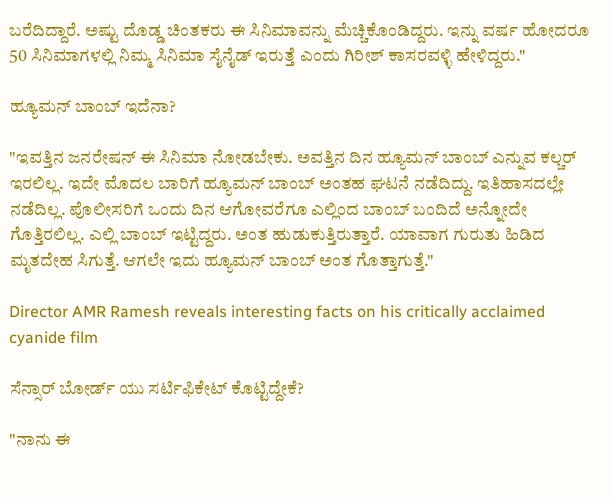ಬರೆದಿದ್ದಾರೆ. ಅಷ್ಟು ದೊಡ್ಡ ಚಿಂತಕರು ಈ ಸಿನಿಮಾವನ್ನು ಮೆಚ್ಚಿಕೊಂಡಿದ್ದರು. ಇನ್ನು ವರ್ಷ ಹೋದರೂ 50 ಸಿನಿಮಾಗಳಲ್ಲಿ ನಿಮ್ಮ ಸಿನಿಮಾ ಸೈನೈಡ್ ಇರುತ್ತೆ ಎಂದು ಗಿರೀಶ್ ಕಾಸರವಳ್ಳಿ ಹೇಳಿದ್ದರು."

ಹ್ಯೂಮನ್ ಬಾಂಬ್ ಇದೆನಾ?

"ಇವತ್ತಿನ ಜನರೇಷನ್ ಈ ಸಿನಿಮಾ ನೋಡಬೇಕು. ಅವತ್ತಿನ ದಿನ ಹ್ಯೂಮನ್ ಬಾಂಬ್ ಎನ್ನುವ ಕಲ್ಚರ್ ಇರಲಿಲ್ಲ. ಇದೇ ಮೊದಲ ಬಾರಿಗೆ ಹ್ಯೂಮನ್ ಬಾಂಬ್ ಅಂತಹ ಘಟನೆ ನಡೆದಿದ್ದು. ಇತಿಹಾಸದಲ್ಲೇ ನಡೆದಿಲ್ಲ. ಪೊಲೀಸರಿಗೆ ಒಂದು ದಿನ ಆಗೋವರೆಗೂ ಎಲ್ಲಿಂದ ಬಾಂಬ್ ಬಂದಿದೆ ಅನ್ನೋದೇ ಗೊತ್ತಿರಲಿಲ್ಲ. ಎಲ್ಲಿ ಬಾಂಬ್ ಇಟ್ಟಿದ್ದರು. ಅಂತ ಹುಡುಕುತ್ತಿರುತ್ತಾರೆ. ಯಾವಾಗ ಗುರುತು ಹಿಡಿದ ಮೃತದೇಹ ಸಿಗುತ್ತೆ. ಆಗಲೇ ಇದು ಹ್ಯೂಮನ್ ಬಾಂಬ್ ಅಂತ ಗೊತ್ತಾಗುತ್ತೆ."

Director AMR Ramesh reveals interesting facts on his critically acclaimed cyanide film

ಸೆನ್ಸಾರ್ ಬೋರ್ಡ್ ಯು ಸರ್ಟಿಫಿಕೇಟ್ ಕೊಟ್ಟಿದ್ದೇಕೆ?

"ನಾನು ಈ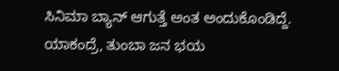ಸಿನಿಮಾ ಬ್ಯಾನ್ ಆಗುತ್ತೆ ಅಂತ ಅಂದುಕೊಂಡಿದ್ದೆ. ಯಾಕಂದ್ರೆ, ತುಂಬಾ ಜನ ಭಯ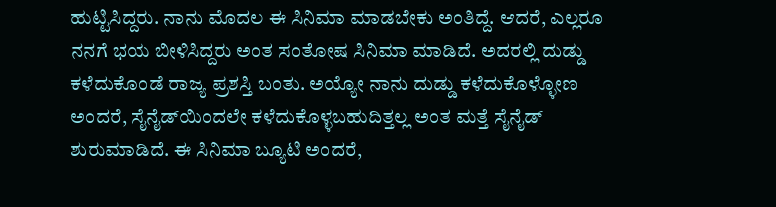ಹುಟ್ಟಿಸಿದ್ದರು. ನಾನು ಮೊದಲ ಈ ಸಿನಿಮಾ ಮಾಡಬೇಕು ಅಂತಿದ್ದೆ. ಆದರೆ, ಎಲ್ಲರೂ ನನಗೆ ಭಯ ಬೀಳಿಸಿದ್ದರು ಅಂತ ಸಂತೋಷ ಸಿನಿಮಾ ಮಾಡಿದೆ. ಅದರಲ್ಲಿ ದುಡ್ಡು ಕಳೆದುಕೊಂಡೆ ರಾಜ್ಯ ಪ್ರಶಸ್ತಿ ಬಂತು. ಅಯ್ಯೋ ನಾನು ದುಡ್ಡು ಕಳೆದುಕೊಳ್ಳೋಣ ಅಂದರೆ, ಸೈನೈಡ್‌ಯಿಂದಲೇ ಕಳೆದುಕೊಳ್ಳಬಹುದಿತ್ತಲ್ಲ ಅಂತ ಮತ್ತೆ ಸೈನೈಡ್ ಶುರುಮಾಡಿದೆ. ಈ ಸಿನಿಮಾ ಬ್ಯೂಟಿ ಅಂದರೆ,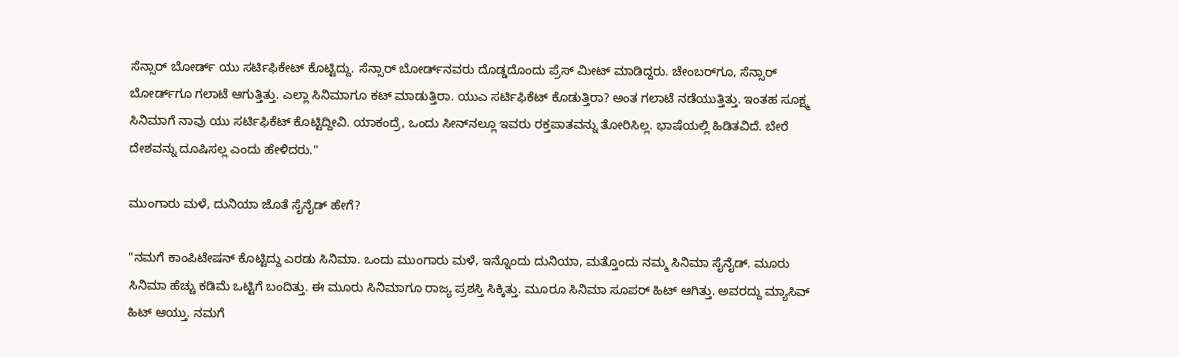ಸೆನ್ಸಾರ್ ಬೋರ್ಡ್ ಯು ಸರ್ಟಿಫಿಕೇಟ್ ಕೊಟ್ಟಿದ್ದು. ಸೆನ್ಸಾರ್ ಬೋರ್ಡ್‌ನವರು ದೊಡ್ಡದೊಂದು ಪ್ರೆಸ್‌ ಮೀಟ್ ಮಾಡಿದ್ದರು. ಚೇಂಬರ್‌ಗೂ, ಸೆನ್ಸಾರ್ ಬೋರ್ಡ್‌ಗೂ ಗಲಾಟೆ ಆಗುತ್ತಿತ್ತು. ಎಲ್ಲಾ ಸಿನಿಮಾಗೂ ಕಟ್ ಮಾಡುತ್ತಿರಾ. ಯುಎ ಸರ್ಟಿಫಿಕೆಟ್ ಕೊಡುತ್ತಿರಾ? ಅಂತ ಗಲಾಟೆ ನಡೆಯುತ್ತಿತ್ತು. ಇಂತಹ ಸೂಕ್ಷ್ಮ ಸಿನಿಮಾಗೆ ನಾವು ಯು ಸರ್ಟಿಫಿಕೆಟ್ ಕೊಟ್ಟಿದ್ದೀವಿ. ಯಾಕಂದ್ರೆ, ಒಂದು ಸೀನ್‌ನಲ್ಲೂ ಇವರು ರಕ್ತಪಾತವನ್ನು ತೋರಿಸಿಲ್ಲ. ಭಾಷೆಯಲ್ಲಿ ಹಿಡಿತವಿದೆ. ಬೇರೆ ದೇಶವನ್ನು ದೂಷಿಸಲ್ಲ ಎಂದು ಹೇಳಿದರು."

ಮುಂಗಾರು ಮಳೆ, ದುನಿಯಾ ಜೊತೆ ಸೈನೈಡ್ ಹೇಗೆ?

"ನಮಗೆ ಕಾಂಪಿಟೇಷನ್ ಕೊಟ್ಟಿದ್ದು ಎರಡು ಸಿನಿಮಾ. ಒಂದು ಮುಂಗಾರು ಮಳೆ, ಇನ್ನೊಂದು ದುನಿಯಾ, ಮತ್ತೊಂದು ನಮ್ಮ ಸಿನಿಮಾ ಸೈನೈಡ್. ಮೂರು ಸಿನಿಮಾ ಹೆಚ್ಚು ಕಡಿಮೆ ಒಟ್ಟಿಗೆ ಬಂದಿತ್ತು. ಈ ಮೂರು ಸಿನಿಮಾಗೂ ರಾಜ್ಯ ಪ್ರಶಸ್ತಿ ಸಿಕ್ಕಿತ್ತು. ಮೂರೂ ಸಿನಿಮಾ ಸೂಪರ್ ಹಿಟ್ ಆಗಿತ್ತು. ಅವರದ್ದು ಮ್ಯಾಸಿವ್ ಹಿಟ್ ಆಯ್ತು. ನಮಗೆ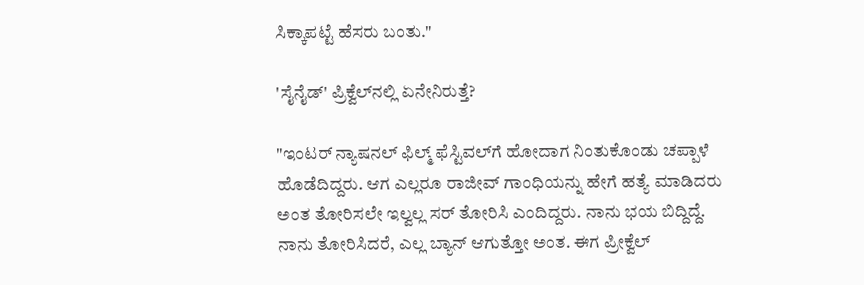ಸಿಕ್ಕಾಪಟ್ಟೆ ಹೆಸರು ಬಂತು."

'ಸೈನೈಡ್' ಪ್ರಿಕ್ವೆಲ್‌ನಲ್ಲಿ ಏನೇನಿರುತ್ತೆ?

"ಇಂಟರ್‌ ನ್ಯಾಷನಲ್ ಫಿಲ್ಮ್ ಫೆಸ್ಟಿವಲ್‌ಗೆ ಹೋದಾಗ ನಿಂತುಕೊಂಡು ಚಪ್ಪಾಳೆ ಹೊಡೆದಿದ್ದರು. ಆಗ ಎಲ್ಲರೂ ರಾಜೀವ್ ಗಾಂಧಿಯನ್ನು ಹೇಗೆ ಹತ್ಯೆ ಮಾಡಿದರು ಅಂತ ತೋರಿಸಲೇ ಇಲ್ವಲ್ಲ ಸರ್ ತೋರಿಸಿ ಎಂದಿದ್ದರು. ನಾನು ಭಯ ಬಿದ್ದಿದ್ದೆ. ನಾನು ತೋರಿಸಿದರೆ, ಎಲ್ಲ ಬ್ಯಾನ್ ಆಗುತ್ತೋ ಅಂತ. ಈಗ ಪ್ರೀಕ್ವೆಲ್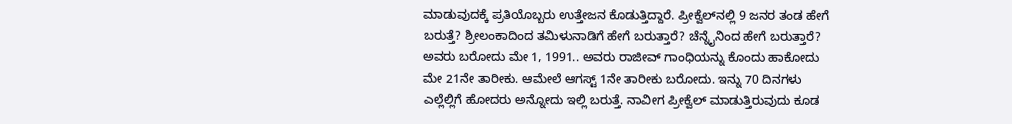ಮಾಡುವುದಕ್ಕೆ ಪ್ರತಿಯೊಬ್ಬರು ಉತ್ತೇಜನ ಕೊಡುತ್ತಿದ್ದಾರೆ. ಪ್ರೀಕ್ವೆಲ್‌ನಲ್ಲಿ 9 ಜನರ ತಂಡ ಹೇಗೆ ಬರುತ್ತೆ? ಶ್ರೀಲಂಕಾದಿಂದ ತಮಿಳುನಾಡಿಗೆ ಹೇಗೆ ಬರುತ್ತಾರೆ? ಚೆನ್ನೈನಿಂದ ಹೇಗೆ ಬರುತ್ತಾರೆ? ಅವರು ಬರೋದು ಮೇ 1, 1991.. ಅವರು ರಾಜೀವ್ ಗಾಂಧಿಯನ್ನು ಕೊಂದು ಹಾಕೋದು ಮೇ 21ನೇ ತಾರೀಕು. ಆಮೇಲೆ ಆಗಸ್ಟ್ 1ನೇ ತಾರೀಕು ಬರೋದು. ಇನ್ನು 70 ದಿನಗಳು ಎಲ್ಲೆಲ್ಲಿಗೆ ಹೋದರು ಅನ್ನೋದು ಇಲ್ಲಿ ಬರುತ್ತೆ. ನಾವೀಗ ಪ್ರೀಕ್ವೆಲ್ ಮಾಡುತ್ತಿರುವುದು ಕೂಡ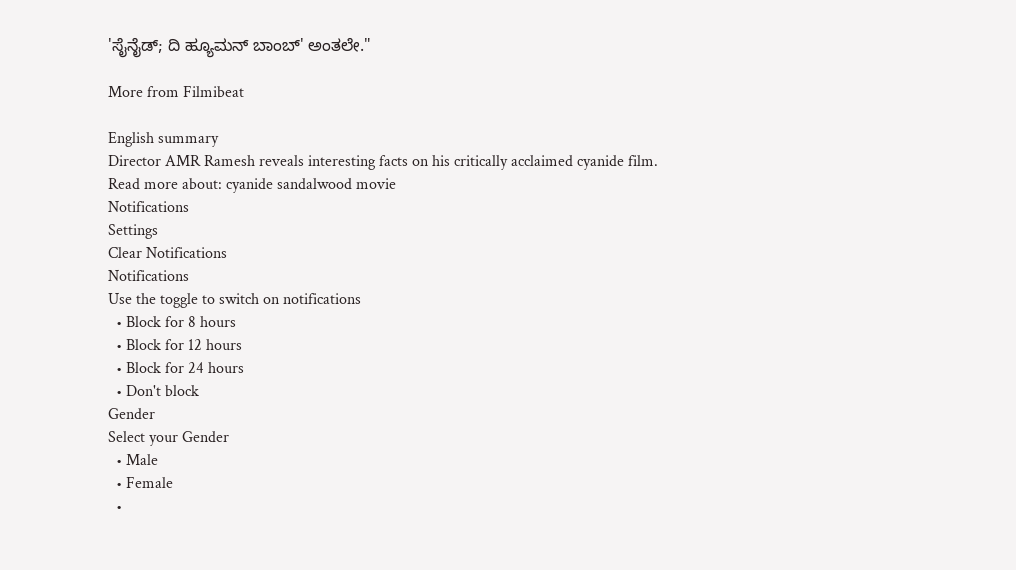'ಸೈನೈಡ್; ದಿ ಹ್ಯೂಮನ್ ಬಾಂಬ್' ಅಂತಲೇ."

More from Filmibeat

English summary
Director AMR Ramesh reveals interesting facts on his critically acclaimed cyanide film.
Read more about: cyanide sandalwood movie
Notifications
Settings
Clear Notifications
Notifications
Use the toggle to switch on notifications
  • Block for 8 hours
  • Block for 12 hours
  • Block for 24 hours
  • Don't block
Gender
Select your Gender
  • Male
  • Female
  •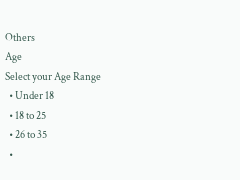Others
Age
Select your Age Range
  • Under 18
  • 18 to 25
  • 26 to 35
  •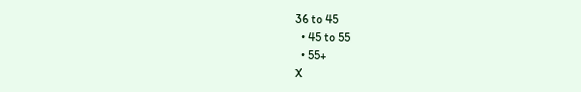36 to 45
  • 45 to 55
  • 55+
X